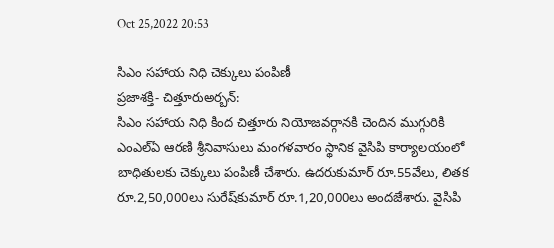Oct 25,2022 20:53

సిఎం సహాయ నిధి చెక్కులు పంపిణీ
ప్రజాశక్తి- చిత్తూరుఅర్బన్‌:
సిఎం సహాయ నిధి కింద చిత్తూరు నియోజవర్గానకి చెందిన ముగ్గురికి ఎంఎల్‌ఏ ఆరణి శ్రీనివాసులు మంగళవారం స్థానిక వైసిపి కార్యాలయంలో బాధితులకు చెక్కులు పంపిణీ చేశారు. ఉదరుకుమార్‌ రూ.55వేలు, లితక రూ.2,50,000లు సురేష్‌కుమార్‌ రూ.1,20,000లు అందజేశారు. వైసిపి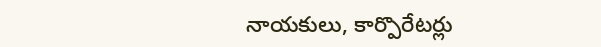నాయకులు, కార్పొరేటర్లు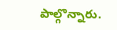పాల్గొన్నారు.